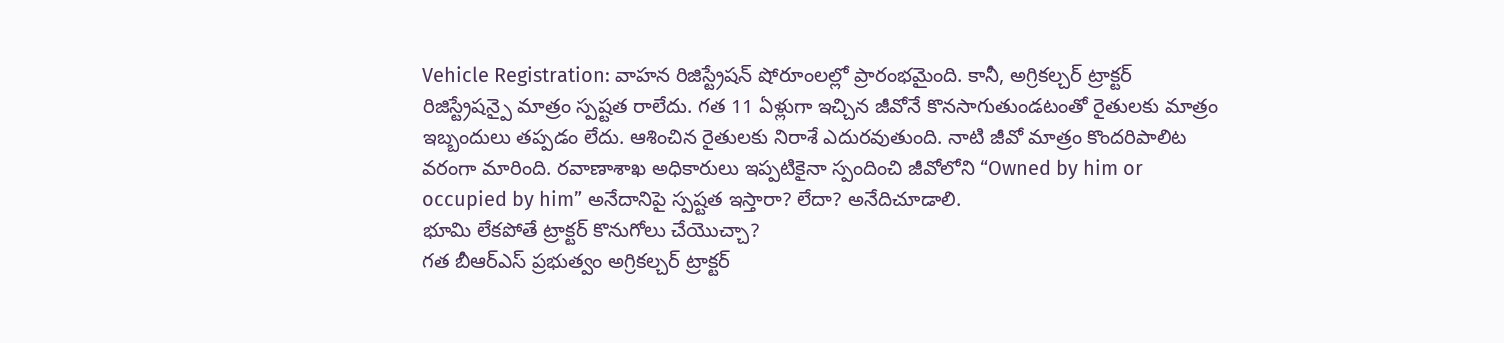Vehicle Registration: వాహన రిజిస్ట్రేషన్ షోరూంలల్లో ప్రారంభమైంది. కానీ, అగ్రికల్చర్ ట్రాక్టర్ రిజిస్ట్రేషన్పై మాత్రం స్పష్టత రాలేదు. గత 11 ఏళ్లుగా ఇచ్చిన జీవోనే కొనసాగుతుండటంతో రైతులకు మాత్రం ఇబ్బందులు తప్పడం లేదు. ఆశించిన రైతులకు నిరాశే ఎదురవుతుంది. నాటి జీవో మాత్రం కొందరిపాలిట వరంగా మారింది. రవాణాశాఖ అధికారులు ఇప్పటికైనా స్పందించి జీవోలోని “Owned by him or occupied by him” అనేదానిపై స్పష్టత ఇస్తారా? లేదా? అనేదిచూడాలి.
భూమి లేకపోతే ట్రాక్టర్ కొనుగోలు చేయొచ్చా?
గత బీఆర్ఎస్ ప్రభుత్వం అగ్రికల్చర్ ట్రాక్టర్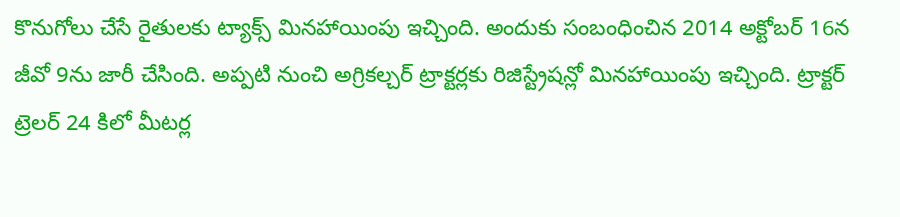కొనుగోలు చేసే రైతులకు ట్యాక్స్ మినహాయింపు ఇచ్చింది. అందుకు సంబంధించిన 2014 అక్టోబర్ 16న జీవో 9ను జారీ చేసింది. అప్పటి నుంచి అగ్రికల్చర్ ట్రాక్టర్లకు రిజిస్ట్రేషన్లో మినహాయింపు ఇచ్చింది. ట్రాక్టర్ ట్రెలర్ 24 కిలో మీటర్ల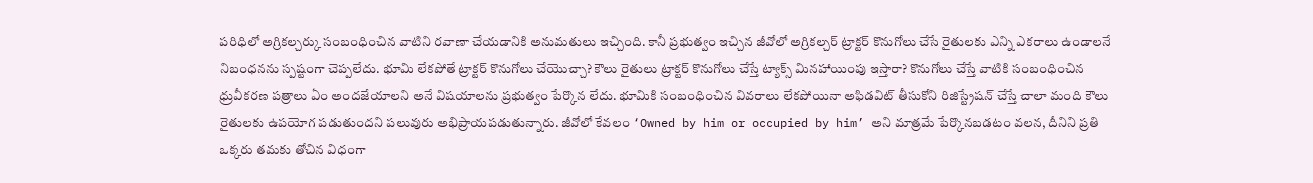పరిధిలో అగ్రికల్చర్కు సంబంధించిన వాటిని రవాణా చేయడానికి అనుమతులు ఇచ్చింది. కానీ ప్రభుత్వం ఇచ్చిన జీవోలో అగ్రికల్చర్ ట్రాక్టర్ కొనుగోలు చేసే రైతులకు ఎన్ని ఎకరాలు ఉండాలనే నిబంధనను స్పష్టంగా చెప్పలేదు. భూమి లేకపోతే ట్రాక్టర్ కొనుగోలు చేయొచ్చా? కౌలు రైతులు ట్రాక్టర్ కొనుగోలు చేస్తే ట్యాక్స్ మినహాయింపు ఇస్తారా? కొనుగోలు చేస్తే వాటికి సంబంధించిన ధ్రువీకరణ పత్రాలు ఏం అందజేయాలని అనే విషయాలను ప్రభుత్వం పేర్కొన లేదు. భూమికి సంబంధించిన వివరాలు లేకపోయినా అఫిడవిట్ తీసుకోని రిజిస్ట్రేషన్ చేస్తే చాలా మంది కౌలు రైతులకు ఉపయోగ పడుతుందని పలువురు అభిప్రాయపడుతున్నారు. జీవోలో కేవలం ‘Owned by him or occupied by him’ అని మాత్రమే పేర్కొనబడటం వలన, దీనిని ప్రతి ఒక్కరు తమకు తోచిన విధంగా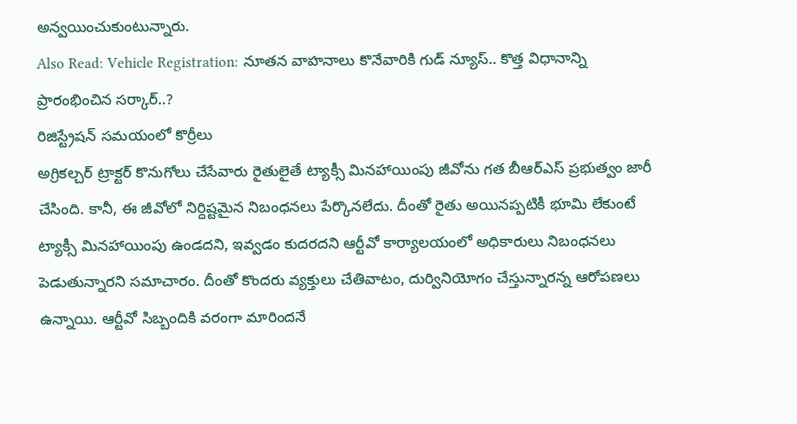అన్వయించుకుంటున్నారు.
Also Read: Vehicle Registration: నూతన వాహనాలు కొనేవారికి గుడ్ న్యూస్.. కొత్త విధానాన్ని ప్రారంభించిన సర్కార్..?
రిజిస్ట్రేషన్ సమయంలో కొర్రీలు
అగ్రికల్చర్ ట్రాక్టర్ కొనుగోలు చేసేవారు రైతులైతే ట్యాక్సీ మినహాయింపు జీవోను గత బీఆర్ఎస్ ప్రభుత్వం జారీ చేసింది. కానీ, ఈ జీవోలో నిర్దిష్టమైన నిబంధనలు పేర్కొనలేదు. దీంతో రైతు అయినప్పటికీ భూమి లేకుంటే ట్యాక్సీ మినహాయింపు ఉండదని, ఇవ్వడం కుదరదని ఆర్టీవో కార్యాలయంలో అధికారులు నిబంధనలు పెడుతున్నారని సమాచారం. దీంతో కొందరు వ్యక్తులు చేతివాటం, దుర్వినియోగం చేస్తున్నారన్న ఆరోపణలు ఉన్నాయి. ఆర్టీవో సిబ్బందికి వరంగా మారిందనే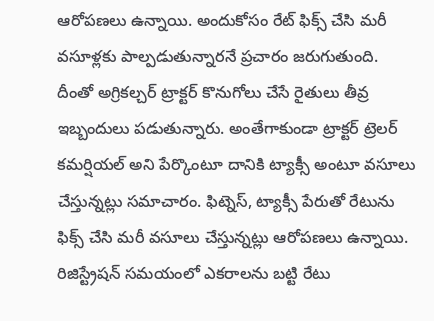ఆరోపణలు ఉన్నాయి. అందుకోసం రేట్ ఫిక్స్ చేసి మరీ వసూళ్లకు పాల్పడుతున్నారనే ప్రచారం జరుగుతుంది. దీంతో అగ్రికల్చర్ ట్రాక్టర్ కొనుగోలు చేసే రైతులు తీవ్ర ఇబ్బందులు పడుతున్నారు. అంతేగాకుండా ట్రాక్టర్ ట్రెలర్ కమర్షియల్ అని పేర్కొంటూ దానికి ట్యాక్సీ అంటూ వసూలు చేస్తున్నట్లు సమాచారం. ఫిట్నెస్, ట్యాక్సీ పేరుతో రేటును ఫిక్స్ చేసి మరీ వసూలు చేస్తున్నట్లు ఆరోపణలు ఉన్నాయి.
రిజిస్ట్రేషన్ సమయంలో ఎకరాలను బట్టి రేటు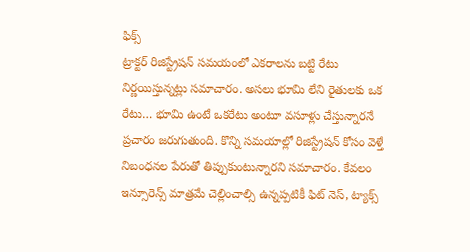ఫిక్స్
ట్రాక్టర్ రిజిస్ట్రేషన్ సమయంలో ఎకరాలను బట్టి రేటు నిర్ణయిస్తున్నట్లు సమాచారం. అసలు భూమి లేని రైతులకు ఒక రేటు… భూమి ఉంటే ఒకరేటు అంటూ వసూళ్లు చేస్తున్నారనే ప్రచారం జరుగుతుంది. కొన్ని సమయాల్లో రిజిస్ట్రేషన్ కోసం వెళ్తే నిబంధనల పేరుతో తిప్పుకుంటున్నారని సమాచారం. కేవలం ఇన్సూరెన్స్ మాత్రమే చెల్లించాల్సి ఉన్నప్పటికీ ఫిట్ నెస్, ట్యాక్స్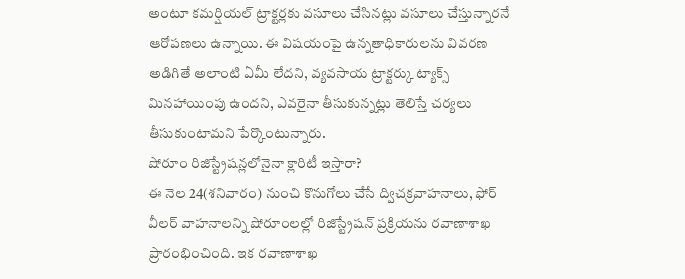అంటూ కమర్షియల్ ట్రాక్టర్లకు వసూలు చేసినట్లు వసూలు చేస్తున్నారనే ఆరోపణలు ఉన్నాయి. ఈ విషయంపై ఉన్నతాధికారులను వివరణ అడిగితే అలాంటి ఏమీ లేదని, వ్యవసాయ ట్రాక్టర్కు ట్యాక్స్ మినహాయింపు ఉందని, ఎవరైనా తీసుకున్నట్లు తెలిస్తే చర్యలు తీసుకుంటామని పేర్కొంటున్నారు.
షోరూం రిజిస్ట్రేషన్లలోనైనా క్లారిటీ ఇస్తారా?
ఈ నెల 24(శనివారం) నుంచి కొనుగోలు చేసే ద్విచక్రవాహనాలు, ఫోర్ వీలర్ వాహనాలన్ని షోరూంలల్లో రిజిస్ట్రేషన్ ప్రక్రియను రవాణాశాఖ ప్రారంభించింది. ఇక రవాణాశాఖ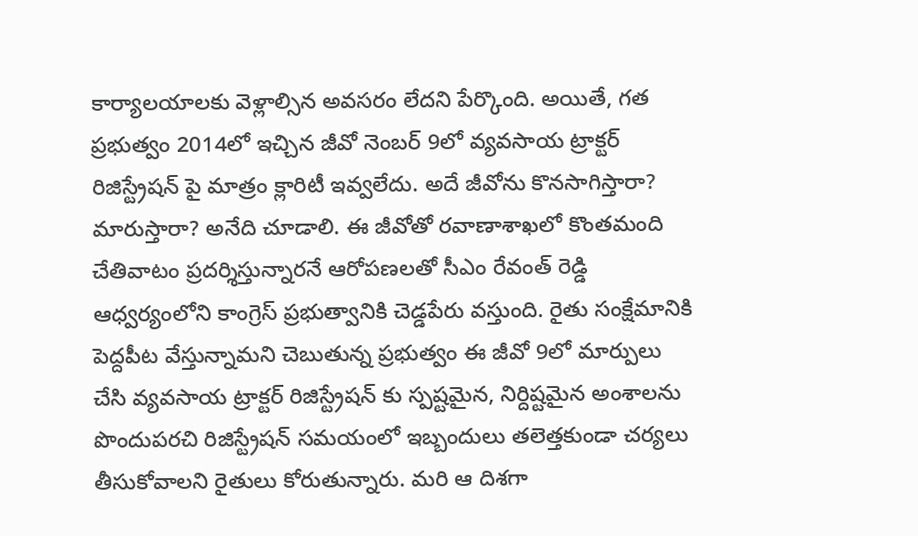కార్యాలయాలకు వెళ్లాల్సిన అవసరం లేదని పేర్కొంది. అయితే, గత ప్రభుత్వం 2014లో ఇచ్చిన జీవో నెంబర్ 9లో వ్యవసాయ ట్రాక్టర్ రిజిస్ట్రేషన్ పై మాత్రం క్లారిటీ ఇవ్వలేదు. అదే జీవోను కొనసాగిస్తారా? మారుస్తారా? అనేది చూడాలి. ఈ జీవోతో రవాణాశాఖలో కొంతమంది చేతివాటం ప్రదర్శిస్తున్నారనే ఆరోపణలతో సీఎం రేవంత్ రెడ్డి ఆధ్వర్యంలోని కాంగ్రెస్ ప్రభుత్వానికి చెడ్డపేరు వస్తుంది. రైతు సంక్షేమానికి పెద్దపీట వేస్తున్నామని చెబుతున్న ప్రభుత్వం ఈ జీవో 9లో మార్పులు చేసి వ్యవసాయ ట్రాక్టర్ రిజిస్ట్రేషన్ కు స్పష్టమైన, నిర్దిష్టమైన అంశాలను పొందుపరచి రిజిస్ట్రేషన్ సమయంలో ఇబ్బందులు తలెత్తకుండా చర్యలు తీసుకోవాలని రైతులు కోరుతున్నారు. మరి ఆ దిశగా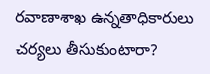రవాణాశాఖ ఉన్నతాధికారులు చర్యలు తీసుకుంటారా?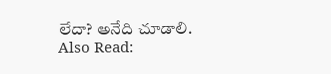లేదా? అనేది చూడాలి.
Also Read: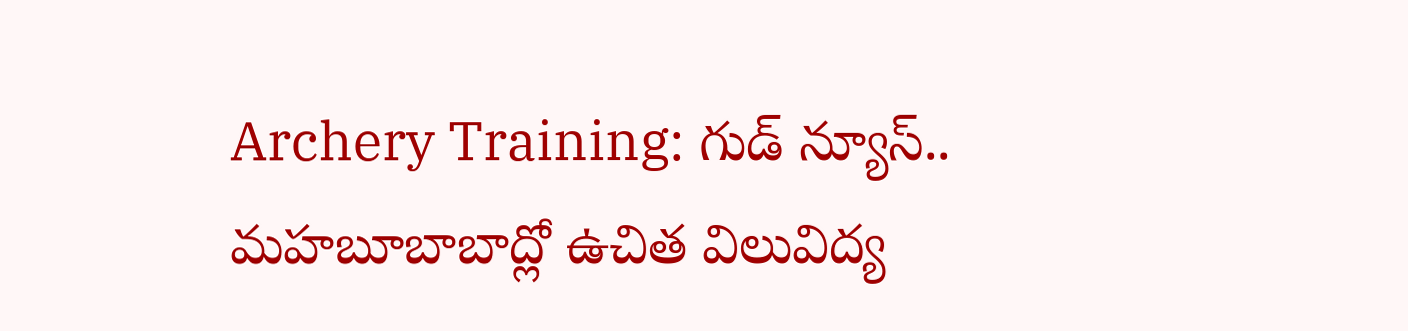Archery Training: గుడ్ న్యూస్.. మహబూబాబాద్లో ఉచిత విలువిద్య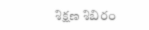శిక్షణ శిబిరం